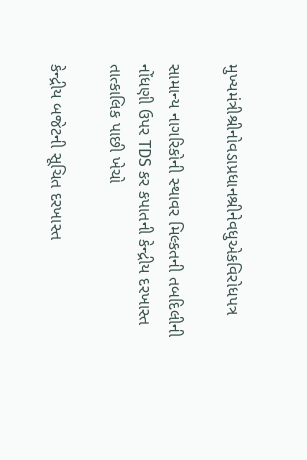મુખ્‍યમંત્રીશ્રીનોવડાપ્રધાનશ્રીનેવધુએકવિરોધપત્ર

સામાન્‍ય નાગરિકોની સ્‍થાવર મિલ્‍કતની તબદિલીની નોંધણી ઉપર TDS કર કપાતની કેન્‍દ્રીય દરખાસ્‍ત તાત્‍કાલિક પાછી ખેચો

કેન્‍દ્રીય બજેટની સૂચિત દરખાસ્‍ત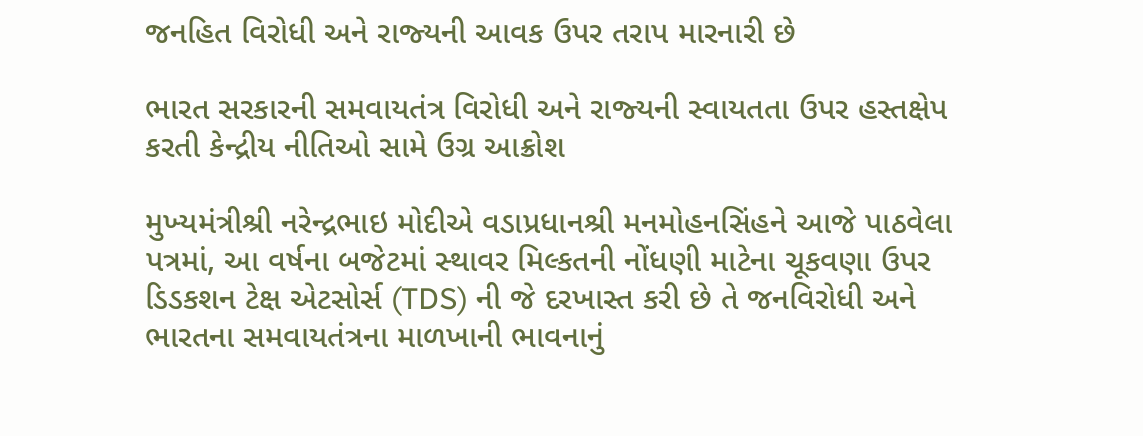જનહિત વિરોધી અને રાજ્‍યની આવક ઉપર તરાપ મારનારી છે

ભારત સરકારની સમવાયતંત્ર વિરોધી અને રાજ્‍યની સ્‍વાયતતા ઉપર હસ્‍તક્ષેપ કરતી કેન્‍દ્રીય નીતિઓ સામે ઉગ્ર આક્રોશ

મુખ્‍યમંત્રીશ્રી નરેન્‍દ્રભાઇ મોદીએ વડાપ્રધાનશ્રી મનમોહનસિંહને આજે પાઠવેલા પત્રમાં, આ વર્ષના બજેટમાં સ્‍થાવર મિલ્‍કતની નોંધણી માટેના ચૂકવણા ઉપર ડિડકશન ટેક્ષ એટસોર્સ (TDS) ની જે દરખાસ્‍ત કરી છે તે જનવિરોધી અને ભારતના સમવાયતંત્રના માળખાની ભાવનાનું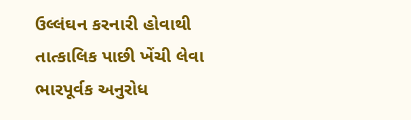ઉલ્લંઘન કરનારી હોવાથી તાત્‍કાલિક પાછી ખેંચી લેવા ભારપૂર્વક અનુરોધ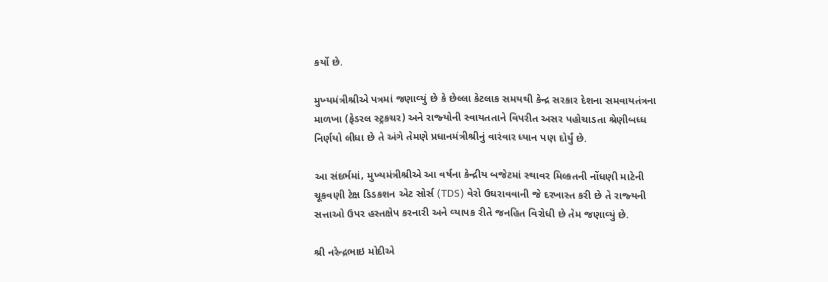કર્યો છે.

મુખ્‍યમંત્રીશ્રીએ પત્રમાં જણાવ્‍યું છે કે છેલ્લા કેટલાક સમયથી કેન્‍દ્ર સરકાર દેશના સમવાયતંત્રના માળખા (ફેડરલ સ્‍ટ્રકચર) અને રાજ્‍યોની સ્‍વાયતતાને વિપરીત અસર પહોચાડતા શ્રેણીબધ્‍ધ નિર્ણયો લીધા છે તે અંગે તેમણે પ્રધાનમંત્રીશ્રીનું વારંવાર ધ્‍યાન પણ દોર્યું છે.

આ સંદર્ભમાં, મુખ્‍યમંત્રીશ્રીએ આ વર્ષના કેન્‍દ્રીય બજેટમાં સ્‍થાવર મિલ્‍કતની નોંધણી માટેની ચૂકવણી ટેક્ષ ડિડકશન એટ સોર્સ (TDS) વેરો ઉઘરાવવાની જે દરખાસ્‍ત કરી છે તે રાજ્‍યની સત્તાઓ ઉપર હસ્‍તક્ષેપ કરનારી અને વ્‍યાપક રીતે જનહિત વિરોધી છે તેમ જણાવ્‍યું છે.

શ્રી નરેન્‍દ્રભાઇ મોદીએ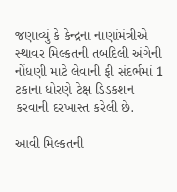જણાવ્‍યું કે કેન્‍દ્રના નાણાંમંત્રીએ સ્‍થાવર મિલ્‍કતની તબદિલી અંગેની નોંધણી માટે લેવાની ફી સંદર્ભમાં 1 ટકાના ધોરણે ટેક્ષ ડિડકશન કરવાની દરખાસ્‍ત કરેલી છે.

આવી મિલ્‍કતની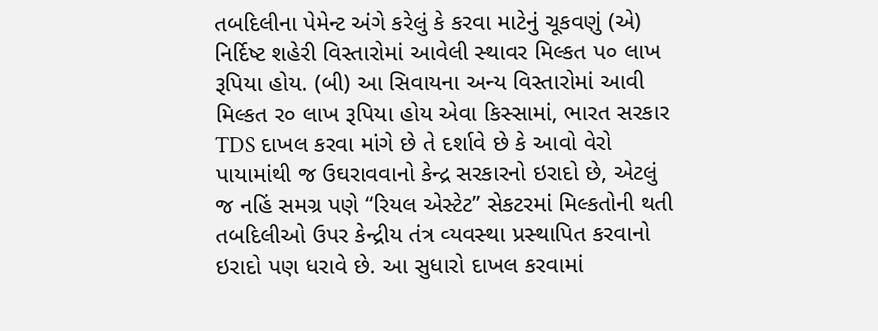તબદિલીના પેમેન્‍ટ અંગે કરેલું કે કરવા માટેનું ચૂકવણું (એ) નિર્દિષ્‍ટ શહેરી વિસ્‍તારોમાં આવેલી સ્‍થાવર મિલ્‍કત પ૦ લાખ રૂપિયા હોય. (બી) આ સિવાયના અન્‍ય વિસ્‍તારોમાં આવી મિલ્‍કત ર૦ લાખ રૂપિયા હોય એવા કિસ્‍સામાં, ભારત સરકાર TDS દાખલ કરવા માંગે છે તે દર્શાવે છે કે આવો વેરો પાયામાંથી જ ઉઘરાવવાનો કેન્‍દ્ર સરકારનો ઇરાદો છે, એટલું જ નહિં સમગ્ર પણે “રિયલ એસ્‍ટેટ” સેકટરમાં મિલ્‍કતોની થતી તબદિલીઓ ઉપર કેન્‍દ્રીય તંત્ર વ્‍યવસ્‍થા પ્રસ્‍થાપિત કરવાનો ઇરાદો પણ ધરાવે છે. આ સુધારો દાખલ કરવામાં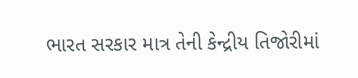ભારત સરકાર માત્ર તેની કેન્‍દ્રીય તિજોરીમાં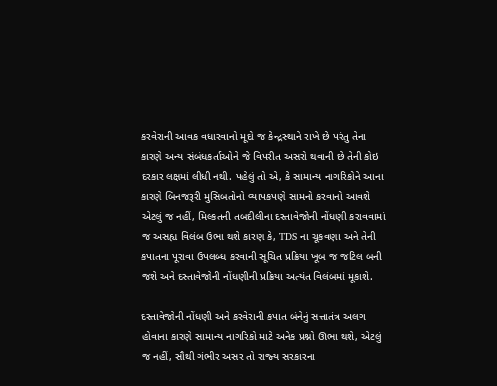કરવેરાની આવક વધારવાનો મૂદો જ કેન્‍દ્રસ્‍થાને રાખે છે પરંતુ તેના કારણે અન્‍ય સંબંધકર્તાઓને જે વિપરીત અસરો થવાની છે તેની કોઇ દરકાર લક્ષમાં લીધી નથી. પહેલું તો એ, કે સામાન્‍ય નાગરિકોને આના કારણે બિનજરૂરી મુસિબતોનો વ્‍યાપકપણે સામનો કરવાનો આવશે એટલું જ નહીં, મિલ્‍કતની તબદીલીના દસ્‍તાવેજોની નોંધણી કરાવવામાં જ અસહ્ય વિલંબ ઉભા થશે કારણ કે, TDS ના ચૂકવણા અને તેની કપાતના પૂરાવા ઉપલબ્‍ધ કરવાની સૂચિત પ્રક્રિયા ખૂબ જ જટિલ બની જશે અને દસ્‍તાવેજોની નોંધણીની પ્રક્રિયા અત્‍યંત વિલંબમાં મૂકાશે.

દસ્‍તાવેજોની નોંધણી અને કરવેરાની કપાત બંનેનું સત્તાતંત્ર અલગ હોવાના કારણે સામાન્‍ય નાગરિકો માટે અનેક પ્રશ્નો ઊભા થશે, એટલું જ નહીં, સૌથી ગંભીર અસર તો રાજ્‍ય સરકારના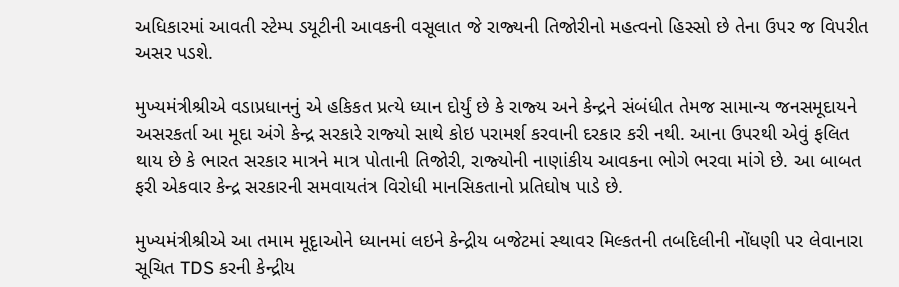અધિકારમાં આવતી સ્‍ટેમ્‍પ ડયૂટીની આવકની વસૂલાત જે રાજ્‍યની તિજોરીનો મહત્‍વનો હિસ્‍સો છે તેના ઉપર જ વિપરીત અસર પડશે.

મુખ્‍યમંત્રીશ્રીએ વડાપ્રધાનનું એ હકિકત પ્રત્‍યે ધ્‍યાન દોર્યું છે કે રાજ્‍ય અને કેન્‍દ્રને સંબંધીત તેમજ સામાન્‍ય જનસમૂદાયને અસરકર્તા આ મૂદા અંગે કેન્‍દ્ર સરકારે રાજ્‍યો સાથે કોઇ પરામર્શ કરવાની દરકાર કરી નથી. આના ઉપરથી એવું ફલિત થાય છે કે ભારત સરકાર માત્રને માત્ર પોતાની તિજોરી, રાજ્‍યોની નાણાંકીય આવકના ભોગે ભરવા માંગે છે. આ બાબત ફરી એકવાર કેન્‍દ્ર સરકારની સમવાયતંત્ર વિરોધી માનસિકતાનો પ્રતિઘોષ પાડે છે.

મુખ્‍યમંત્રીશ્રીએ આ તમામ મૂદૃાઓને ધ્‍યાનમાં લઇને કેન્‍દ્રીય બજેટમાં સ્‍થાવર મિલ્‍કતની તબદિલીની નોંધણી પર લેવાનારા સૂચિત TDS કરની કેન્‍દ્રીય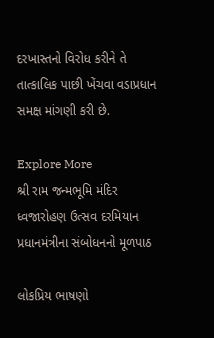દરખાસ્‍તનો વિરોધ કરીને તે તાત્‍કાલિક પાછી ખેંચવા વડાપ્રધાન સમક્ષ માંગણી કરી છે.

Explore More
શ્રી રામ જન્મભૂમિ મંદિર ધ્વજારોહણ ઉત્સવ દરમિયાન પ્રધાનમંત્રીના સંબોધનનો મૂળપાઠ

લોકપ્રિય ભાષણો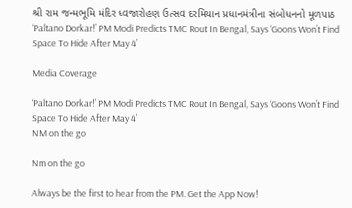શ્રી રામ જન્મભૂમિ મંદિર ધ્વજારોહણ ઉત્સવ દરમિયાન પ્રધાનમંત્રીના સંબોધનનો મૂળપાઠ
‘Paltano Dorkar!’ PM Modi Predicts TMC Rout In Bengal, Says ‘Goons Won’t Find Space To Hide After May 4’

Media Coverage

‘Paltano Dorkar!’ PM Modi Predicts TMC Rout In Bengal, Says ‘Goons Won’t Find Space To Hide After May 4’
NM on the go

Nm on the go

Always be the first to hear from the PM. Get the App Now!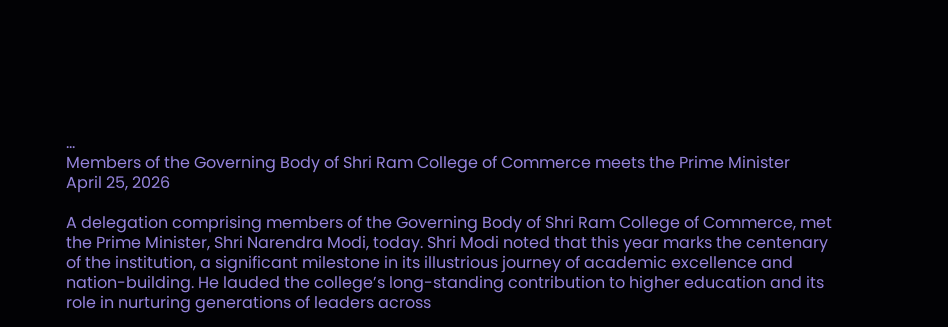...
Members of the Governing Body of Shri Ram College of Commerce meets the Prime Minister
April 25, 2026

A delegation comprising members of the Governing Body of Shri Ram College of Commerce, met the Prime Minister, Shri Narendra Modi, today. Shri Modi noted that this year marks the centenary of the institution, a significant milestone in its illustrious journey of academic excellence and nation-building. He lauded the college’s long-standing contribution to higher education and its role in nurturing generations of leaders across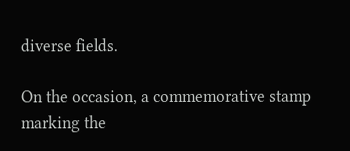diverse fields.

On the occasion, a commemorative stamp marking the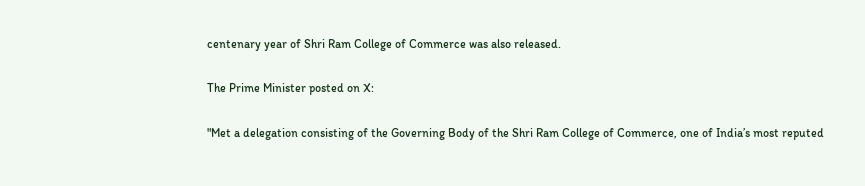centenary year of Shri Ram College of Commerce was also released.

The Prime Minister posted on X:

"Met a delegation consisting of the Governing Body of the Shri Ram College of Commerce, one of India’s most reputed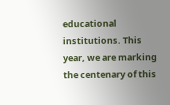educational institutions. This year, we are marking the centenary of this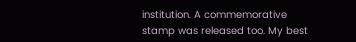institution. A commemorative stamp was released too. My best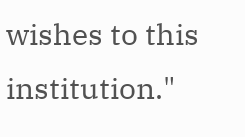wishes to this institution."